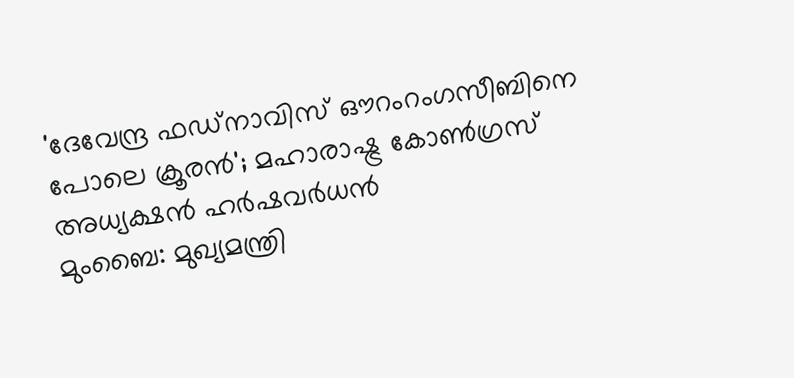'ദേവേന്ദ്ര ഫഡ്നാവിസ് ഔറംറംഗസീബിനെ പോലെ ക്രൂരൻ'; മഹാരാഷ്ട്ര കോൺഗ്രസ് അധ്യക്ഷൻ ഹർഷവർധൻ
മുംബൈ: മുഖ്യമന്ത്രി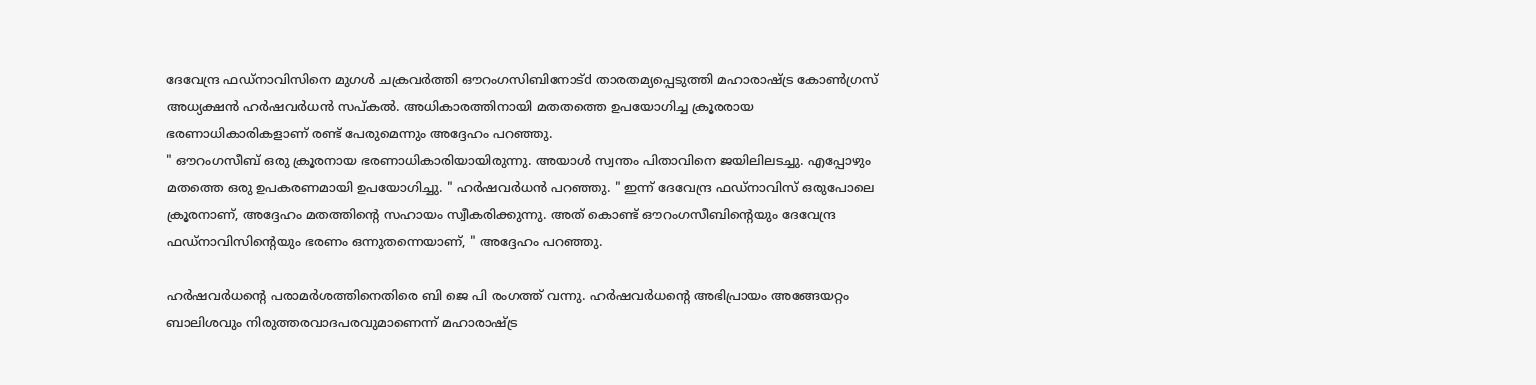ദേവേന്ദ്ര ഫഡ്നാവിസിനെ മുഗൾ ചക്രവർത്തി ഔറംഗസിബിനോട്d താരതമ്യപ്പെടുത്തി മഹാരാഷ്ട്ര കോൺഗ്രസ് അധ്യക്ഷൻ ഹർഷവർധൻ സപ്കൽ. അധികാരത്തിനായി മതതത്തെ ഉപയോഗിച്ച ക്രൂരരായ ഭരണാധികാരികളാണ് രണ്ട് പേരുമെന്നും അദ്ദേഹം പറഞ്ഞു.
" ഔറംഗസീബ് ഒരു ക്രൂരനായ ഭരണാധികാരിയായിരുന്നു. അയാൾ സ്വന്തം പിതാവിനെ ജയിലിലടച്ചു. എപ്പോഴും മതത്തെ ഒരു ഉപകരണമായി ഉപയോഗിച്ചു. " ഹർഷവർധൻ പറഞ്ഞു. " ഇന്ന് ദേവേന്ദ്ര ഫഡ്നാവിസ് ഒരുപോലെ ക്രൂരനാണ്, അദ്ദേഹം മതത്തിന്റെ സഹായം സ്വീകരിക്കുന്നു. അത് കൊണ്ട് ഔറംഗസീബിന്റെയും ദേവേന്ദ്ര ഫഡ്നാവിസിന്റെയും ഭരണം ഒന്നുതന്നെയാണ്, " അദ്ദേഹം പറഞ്ഞു.

ഹർഷവർധന്റെ പരാമർശത്തിനെതിരെ ബി ജെ പി രംഗത്ത് വന്നു. ഹർഷവർധന്റെ അഭിപ്രായം അങ്ങേയറ്റം ബാലിശവും നിരുത്തരവാദപരവുമാണെന്ന് മഹാരാഷ്ട്ര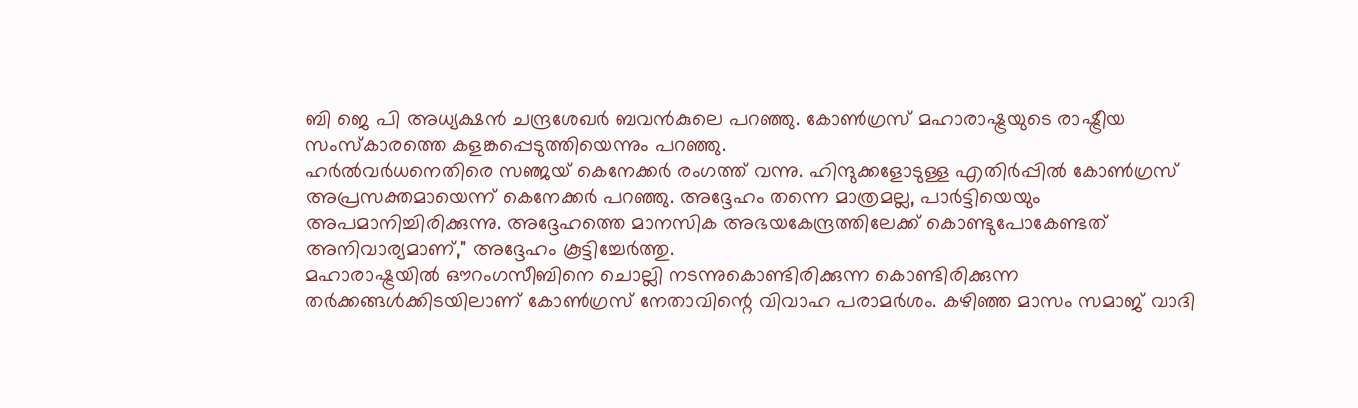ബി ജെ പി അധ്യക്ഷൻ ചന്ദ്രശേഖർ ബവൻകുലെ പറഞ്ഞു. കോൺഗ്രസ് മഹാരാഷ്ട്രയുടെ രാഷ്ട്രീയ സംസ്കാരത്തെ കളങ്കപ്പെടുത്തിയെന്നും പറഞ്ഞു.
ഹർൽവർധനെതിരെ സഞ്ജയ് കെനേക്കർ രംഗത്ത് വന്നു. ഹിന്ദുക്കളോടുള്ള എതിർപ്പിൽ കോൺഗ്രസ് അപ്രസക്തമായെന്ന് കെനേക്കർ പറഞ്ഞു. അദ്ദേഹം തന്നെ മാത്രമല്ല, പാർട്ടിയെയും അപമാനിച്ചിരിക്കുന്നു. അദ്ദേഹത്തെ മാനസിക അഭയകേന്ദ്രത്തിലേക്ക് കൊണ്ടുപോകേണ്ടത് അനിവാര്യമാണ്," അദ്ദേഹം കൂട്ടിച്ചേർത്തു.
മഹാരാഷ്ട്രയിൽ ഔറംഗസീബിനെ ചൊല്ലി നടന്നുകൊണ്ടിരിക്കുന്ന കൊണ്ടിരിക്കുന്ന തർക്കങ്ങൾക്കിടയിലാണ് കോൺഗ്രസ് നേതാവിന്റെ വിവാഹ പരാമർശം. കഴിഞ്ഞ മാസം സമാജ് വാദി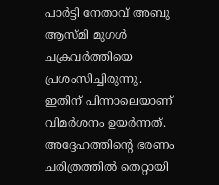പാർട്ടി നേതാവ് അബു ആസ്മി മുഗൾ ചക്രവർത്തിയെ പ്രശംസിച്ചിരുന്നു. ഇതിന് പിന്നാലെയാണ് വിമർശനം ഉയർന്നത്.
അദ്ദേഹത്തിന്റെ ഭരണം ചരിത്രത്തിൽ തെറ്റായി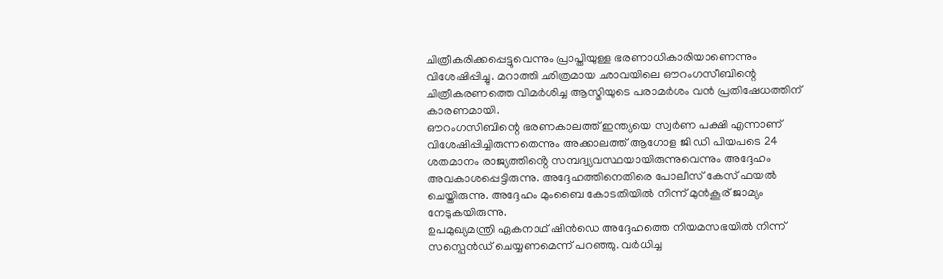ചിത്രീകരിക്കപ്പെട്ടുവെന്നും പ്രാപ്തിയുള്ള ഭരണാധികാരിയാണെന്നും വിശേഷിപ്പിച്ചു. മറാത്തി ഛിത്രമായ ഛാവയിലെ ഔറംഗസീബിന്റെ ചിത്രീകരണത്തെ വിമർശിച്ച ആസ്മിയുടെ പരാമർശം വൻ പ്രതിഷേധത്തിന് കാരണമായി.
ഔറംഗസിബിന്റെ ഭരണകാലത്ത് ഇന്ത്യയെ സ്വർണ പക്ഷി എന്നാണ് വിശേഷിപ്പിച്ചിരുന്നതെന്നും അക്കാലത്ത് ആഗോള ജി ഡി പിയപടെ 24 ശതമാനം രാജ്യത്തിൻ്റെ സമ്പദ്വ്യവസ്ഥയായിരുന്നുവെന്നും അദ്ദേഹം അവകാശപ്പെട്ടിരുന്നു. അദ്ദേഹത്തിനെതിരെ പോലീസ് കേസ് ഫയൽ ചെയ്തിരുന്നു. അദ്ദേഹം മുംബൈ കോടതിയിൽ നിന്ന് മുൻകൂര് ജാമ്യം നേടുകയിരുന്നു.
ഉപമുഖ്യമന്ത്രി ഏകനാഥ് ഷിൻഡെ അദ്ദേഹത്തെ നിയമസഭയിൽ നിന്ന് സസ്പെൻഡ് ചെയ്യണമെന്ന് പറഞ്ഞു. വർധിച്ച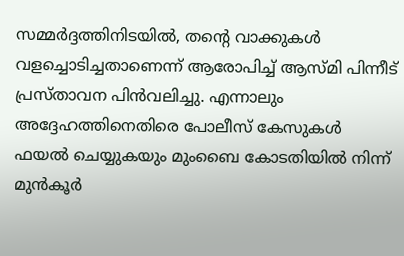സമ്മർദ്ദത്തിനിടയിൽ, തൻ്റെ വാക്കുകൾ വളച്ചൊടിച്ചതാണെന്ന് ആരോപിച്ച് ആസ്മി പിന്നീട് പ്രസ്താവന പിൻവലിച്ചു. എന്നാലും അദ്ദേഹത്തിനെതിരെ പോലീസ് കേസുകൾ ഫയൽ ചെയ്യുകയും മുംബൈ കോടതിയിൽ നിന്ന് മുൻകൂർ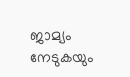ജാമ്യം നേടുകയും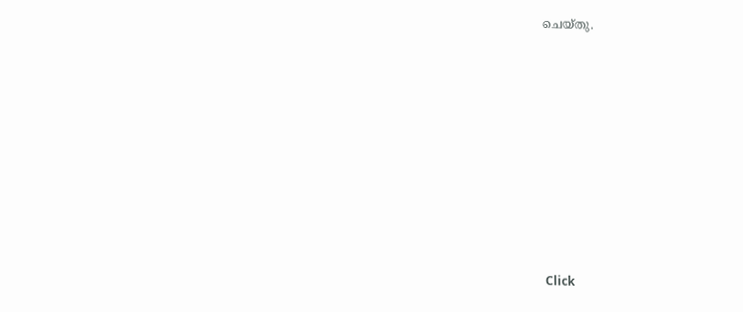ചെയ്തു.












Click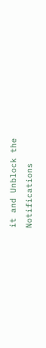it and Unblock the Notifications